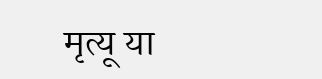मृत्यू या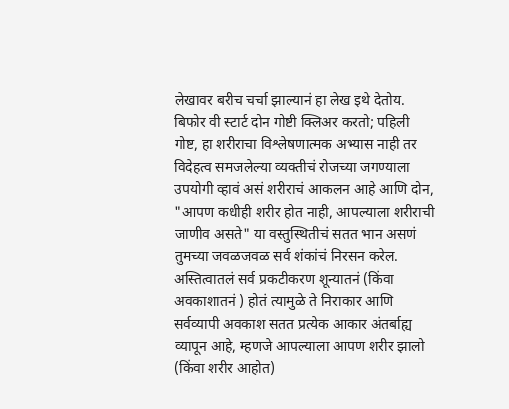लेखावर बरीच चर्चा झाल्यानं हा लेख इथे देतोय.
बिफोर वी स्टार्ट दोन गोष्टी क्लिअर करतो; पहिली गोष्ट, हा शरीराचा विश्लेषणात्मक अभ्यास नाही तर विदेहत्व समजलेल्या व्यक्तीचं रोजच्या जगण्याला उपयोगी व्हावं असं शरीराचं आकलन आहे आणि दोन, "आपण कधीही शरीर होत नाही, आपल्याला शरीराची जाणीव असते" या वस्तुस्थितीचं सतत भान असणं तुमच्या जवळजवळ सर्व शंकांचं निरसन करेल.
अस्तित्वातलं सर्व प्रकटीकरण शून्यातनं (किंवा अवकाशातनं ) होतं त्यामुळे ते निराकार आणि सर्वव्यापी अवकाश सतत प्रत्येक आकार अंतर्बाह्य व्यापून आहे, म्हणजे आपल्याला आपण शरीर झालो (किंवा शरीर आहोत)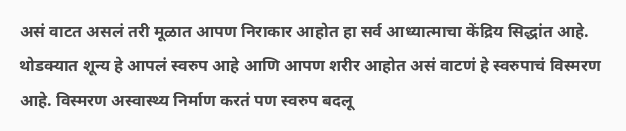असं वाटत असलं तरी मूळात आपण निराकार आहोत हा सर्व आध्यात्माचा केंद्रिय सिद्धांत आहे.
थोडक्यात शून्य हे आपलं स्वरुप आहे आणि आपण शरीर आहोत असं वाटणं हे स्वरुपाचं विस्मरण आहे. विस्मरण अस्वास्थ्य निर्माण करतं पण स्वरुप बदलू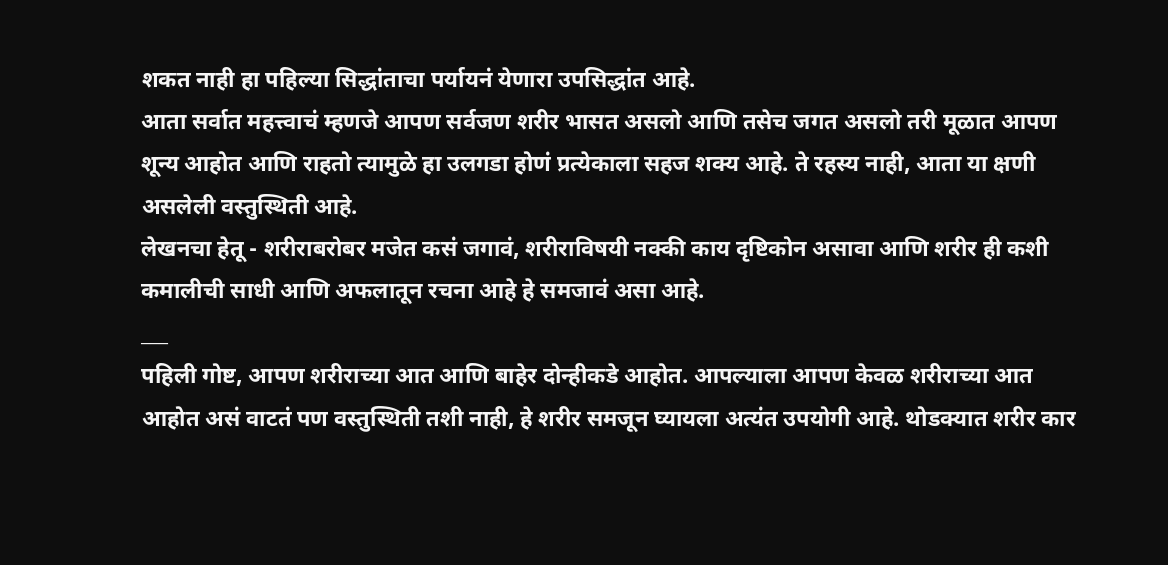शकत नाही हा पहिल्या सिद्धांताचा पर्यायनं येणारा उपसिद्धांत आहे.
आता सर्वात महत्त्वाचं म्हणजे आपण सर्वजण शरीर भासत असलो आणि तसेच जगत असलो तरी मूळात आपण शून्य आहोत आणि राहतो त्यामुळे हा उलगडा होणं प्रत्येकाला सहज शक्य आहे. ते रहस्य नाही, आता या क्षणी असलेली वस्तुस्थिती आहे.
लेखनचा हेतू - शरीराबरोबर मजेत कसं जगावं, शरीराविषयी नक्की काय दृष्टिकोन असावा आणि शरीर ही कशी कमालीची साधी आणि अफलातून रचना आहे हे समजावं असा आहे.
___
पहिली गोष्ट, आपण शरीराच्या आत आणि बाहेर दोन्हीकडे आहोत. आपल्याला आपण केवळ शरीराच्या आत आहोत असं वाटतं पण वस्तुस्थिती तशी नाही, हे शरीर समजून घ्यायला अत्यंत उपयोगी आहे. थोडक्यात शरीर कार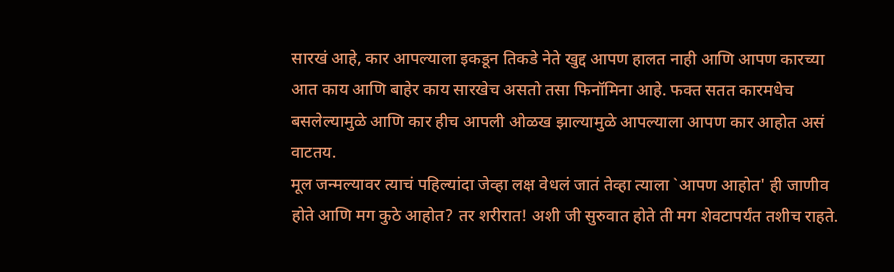सारखं आहे, कार आपल्याला इकडून तिकडे नेते खुद्द आपण हालत नाही आणि आपण कारच्या आत काय आणि बाहेर काय सारखेच असतो तसा फिनॉमिना आहे. फक्त सतत कारमधेच बसलेल्यामुळे आणि कार हीच आपली ओळख झाल्यामुळे आपल्याला आपण कार आहोत असं वाटतय.
मूल जन्मल्यावर त्याचं पहिल्यांदा जेव्हा लक्ष वेधलं जातं तेव्हा त्याला `आपण आहोत' ही जाणीव होते आणि मग कुठे आहोत? तर शरीरात! अशी जी सुरुवात होते ती मग शेवटापर्यंत तशीच राहते.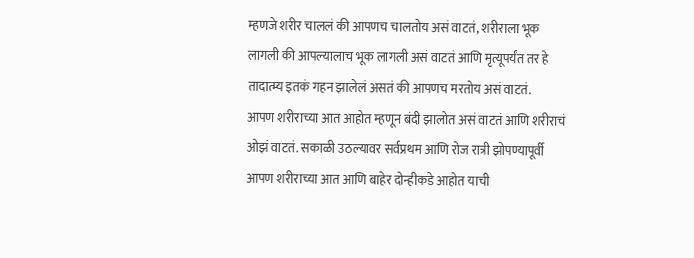म्हणजे शरीर चाललं की आपणच चालतोय असं वाटतं, शरीराला भूक लागली की आपल्यालाच भूक लागली असं वाटतं आणि मृत्यूपर्यंत तर हे तादात्म्य इतकं गहन झालेलं असतं की आपणच मरतोय असं वाटतं.
आपण शरीराच्या आत आहोत म्हणून बंदी झालोत असं वाटतं आणि शरीराचं ओझं वाटतं. सकाळी उठल्यावर सर्वप्रथम आणि रोज रात्री झोपण्यापूर्वी आपण शरीराच्या आत आणि बाहेर दोन्हीकडे आहोत याची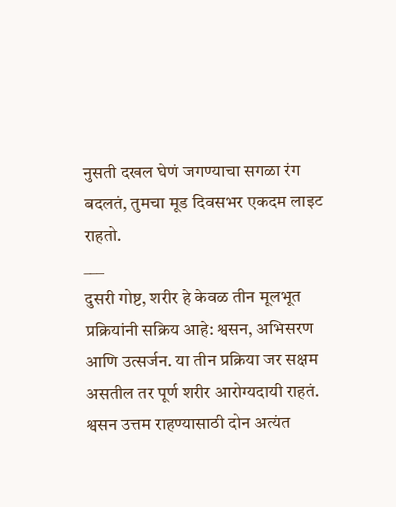नुसती दखल घेणं जगण्याचा सगळा रंग बदलतं, तुमचा मूड दिवसभर एकदम लाइट राहतो.
___
दुसरी गोष्ट, शरीर हे केवळ तीन मूलभूत प्रक्रियांनी सक्रिय आहे: श्वसन, अभिसरण आणि उत्सर्जन. या तीन प्रक्रिया जर सक्षम असतील तर पूर्ण शरीर आरोग्यदायी राहतं.
श्वसन उत्तम राहण्यासाठी दोन अत्यंत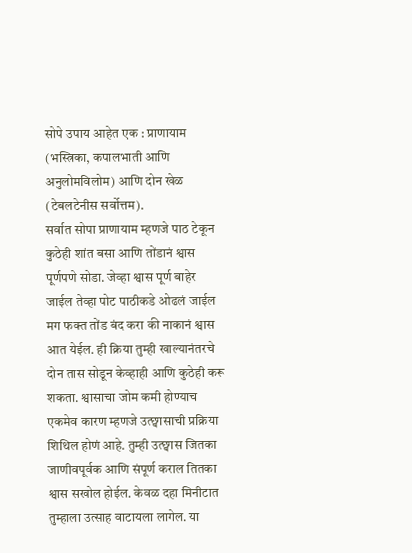सोपे उपाय आहेत एक : प्राणायाम (भस्त्रिका, कपालभाती आणि अनुलोमविलोम) आणि दोन खेळ (टेबलटेनीस सर्वोत्तम).
सर्वात सोपा प्राणायाम म्हणजे पाठ टेकून कुठेही शांत बसा आणि तोंडानं श्वास पूर्णपणे सोडा. जेव्हा श्वास पूर्ण बाहेर जाईल तेव्हा पोट पाठीकडे ओढलं जाईल मग फक्त तोंड बंद करा की नाकानं श्वास आत येईल. ही क्रिया तुम्ही खाल्यानंतरचे दोन तास सोडून केव्हाही आणि कुठेही करू शकता. श्वासाचा जोम कमी होण्याच एकमेव कारण म्हणजे उत्छ्वासाची प्रक्रिया शिथिल होणं आहे. तुम्ही उत्छ्वास जितका जाणीवपूर्वक आणि संपूर्ण कराल तितका श्वास सखोल होईल. केवळ दहा मिनीटात तुम्हाला उत्साह वाटायला लागेल. या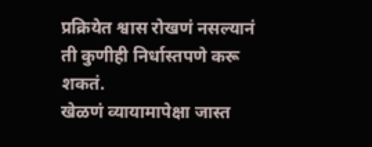प्रक्रियेत श्वास रोखणं नसल्यानं ती कुणीही निर्धास्तपणे करू शकतं.
खेळणं व्यायामापेक्षा जास्त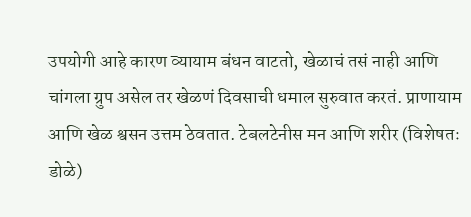उपयोगी आहे कारण व्यायाम बंधन वाटतो, खेळाचं तसं नाही आणि चांगला ग्रुप असेल तर खेळणं दिवसाची धमाल सुरुवात करतं. प्राणायाम आणि खेळ श्वसन उत्तम ठेवतात. टेबलटेनीस मन आणि शरीर (विशेषतः डोळे)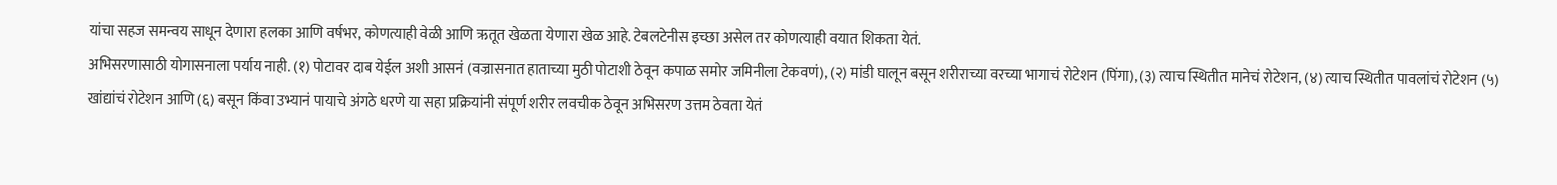यांचा सहज समन्वय साधून देणारा हलका आणि वर्षभर, कोणत्याही वेळी आणि ऋतूत खेळता येणारा खेळ आहे. टेबलटेनीस इच्छा असेल तर कोणत्याही वयात शिकता येतं.
अभिसरणासाठी योगासनाला पर्याय नाही. (१) पोटावर दाब येईल अशी आसनं (वज्रासनात हाताच्या मुठी पोटाशी ठेवून कपाळ समोर जमिनीला टेकवणं), (२) मांडी घालून बसून शरीराच्या वरच्या भागाचं रोटेशन (पिंगा), (३) त्याच स्थितीत मानेचं रोटेशन, (४) त्याच स्थितीत पावलांचं रोटेशन (५) खांद्यांचं रोटेशन आणि (६) बसून किंवा उभ्यानं पायाचे अंगठे धरणे या सहा प्रक्रियांनी संपूर्ण शरीर लवचीक ठेवून अभिसरण उत्तम ठेवता येतं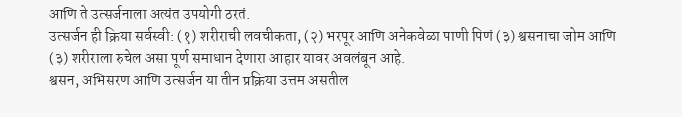आणि ते उत्सर्जनाला अत्यंत उपयोगी ठरतं.
उत्सर्जन ही क्रिया सर्वस्वी: (१) शरीराची लवचीकता, (२) भरपूर आणि अनेकवेळा पाणी पिणं (३) श्वसनाचा जोम आणि (३) शरीराला रुचेल असा पूर्ण समाधान देणारा आहार यावर अवलंबून आहे.
श्वसन, अभिसरण आणि उत्सर्जन या तीन प्रक्रिया उत्तम असतील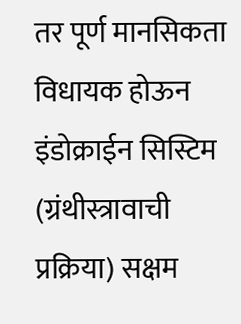तर पूर्ण मानसिकता विधायक होऊन इंडोक्राईन सिस्टिम (ग्रंथीस्त्रावाची प्रक्रिया) सक्षम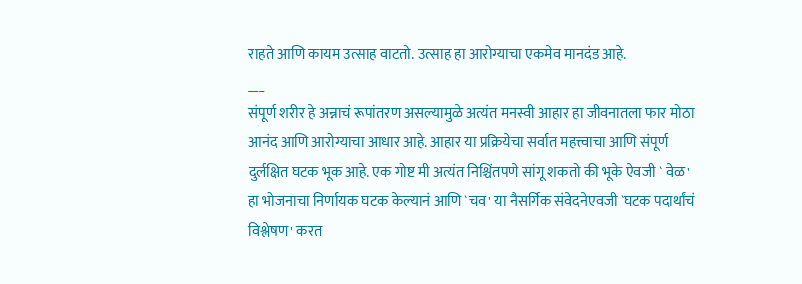राहते आणि कायम उत्साह वाटतो. उत्साह हा आरोग्याचा एकमेव मानदंड आहे.
___
संपूर्ण शरीर हे अन्नाचं रूपांतरण असल्यामुळे अत्यंत मनस्वी आहार हा जीवनातला फार मोठा आनंद आणि आरोग्याचा आधार आहे. आहार या प्रक्रियेचा सर्वात महत्त्वाचा आणि संपूर्ण दुर्लक्षित घटक भूक आहे. एक गोष्ट मी अत्यंत निश्चिंतपणे सांगू शकतो की भूके ऐवजी ` वेळ' हा भोजनाचा निर्णायक घटक केल्यानं आणि `चव' या नैसर्गिक संवेदनेएवजी `घटक पदार्थांचं विश्लेषण' करत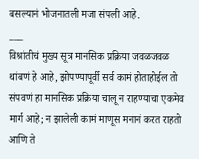बसल्यानं भोजनातली मजा संपली आहे.
___
विश्रांतीचं मुख्य सूत्र मानसिक प्रक्रिया जवळजवळ थांबणं हे आहे, झोपण्यापूर्वी सर्व कामं होताहोईल तो संपवणं हा मानसिक प्रक्रिया चालू न राहण्याचा एकमेव मार्ग आहे; न झालेली कामं माणूस मनानं करत राहतो आणि ते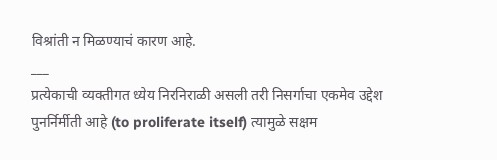विश्रांती न मिळण्याचं कारण आहे.
___
प्रत्येकाची व्यक्तीगत ध्येय निरनिराळी असली तरी निसर्गाचा एकमेव उद्देश पुनर्निर्मीती आहे (to proliferate itself) त्यामुळे सक्षम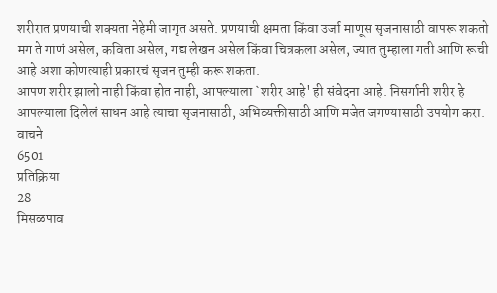शरीरात प्रणयाची शक्यता नेहेमी जागृत असते. प्रणयाची क्षमता किंवा उर्जा माणूस सृजनासाठी वापरू शकतो मग ते गाणं असेल, कविता असेल, गद्य लेखन असेल किंवा चित्रकला असेल, ज्यात तुम्हाला गती आणि रूची आहे अशा कोणत्याही प्रकारचं सृजन तुम्ही करू शकता.
आपण शरीर झालो नाही किंवा होत नाही, आपल्याला `शरीर आहे' ही संवेदना आहे. निसर्गानी शरीर हे आपल्याला दिलेलं साधन आहे त्याचा सृजनासाठी, अभिव्यक्तीसाठी आणि मजेत जगण्यासाठी उपयोग करा.
वाचने
6501
प्रतिक्रिया
28
मिसळपाव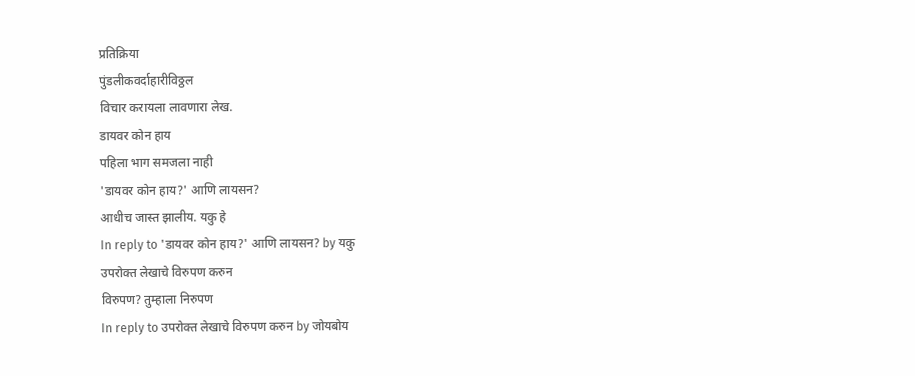प्रतिक्रिया
पुंडलीकवर्दाहारीविठ्ठल
विचार करायला लावणारा लेख.
डायवर कोन हाय
पहिला भाग समजला नाही
'डायवर कोन हाय?' आणि लायसन?
आधीच जास्त झालीय. यकु हे
In reply to 'डायवर कोन हाय?' आणि लायसन? by यकु
उपरोक्त लेखाचे विरुपण करुन
विरुपण? तुम्हाला निरुपण
In reply to उपरोक्त लेखाचे विरुपण करुन by जोयबोय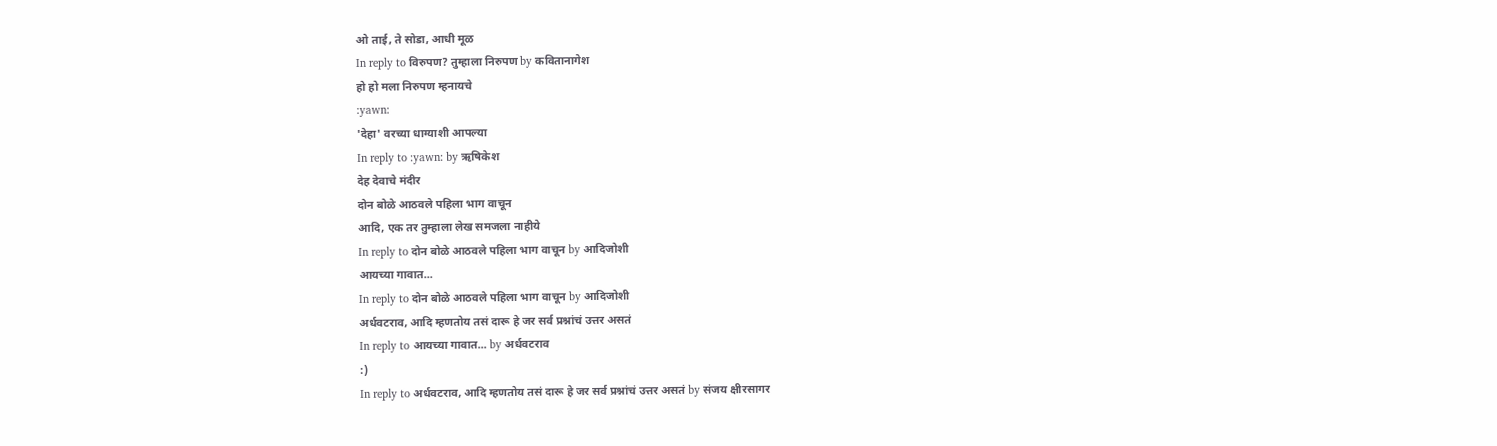ओ ताई, ते सोडा, आधी मूळ
In reply to विरुपण? तुम्हाला निरुपण by कवितानागेश
हो हो मला निरुपण म्हनायचे
:yawn:
'देहा' वरच्या धाग्याशी आपल्या
In reply to :yawn: by ऋषिकेश
देह देवाचे मंदीर
दोन बोळे आठवले पहिला भाग वाचून
आदि, एक तर तुम्हाला लेख समजला नाहीये
In reply to दोन बोळे आठवले पहिला भाग वाचून by आदिजोशी
आयच्या गावात...
In reply to दोन बोळे आठवले पहिला भाग वाचून by आदिजोशी
अर्धवटराव, आदि म्हणतोय तसं दारू हे जर सर्व प्रश्नांचं उत्तर असतं
In reply to आयच्या गावात... by अर्धवटराव
:)
In reply to अर्धवटराव, आदि म्हणतोय तसं दारू हे जर सर्व प्रश्नांचं उत्तर असतं by संजय क्षीरसागर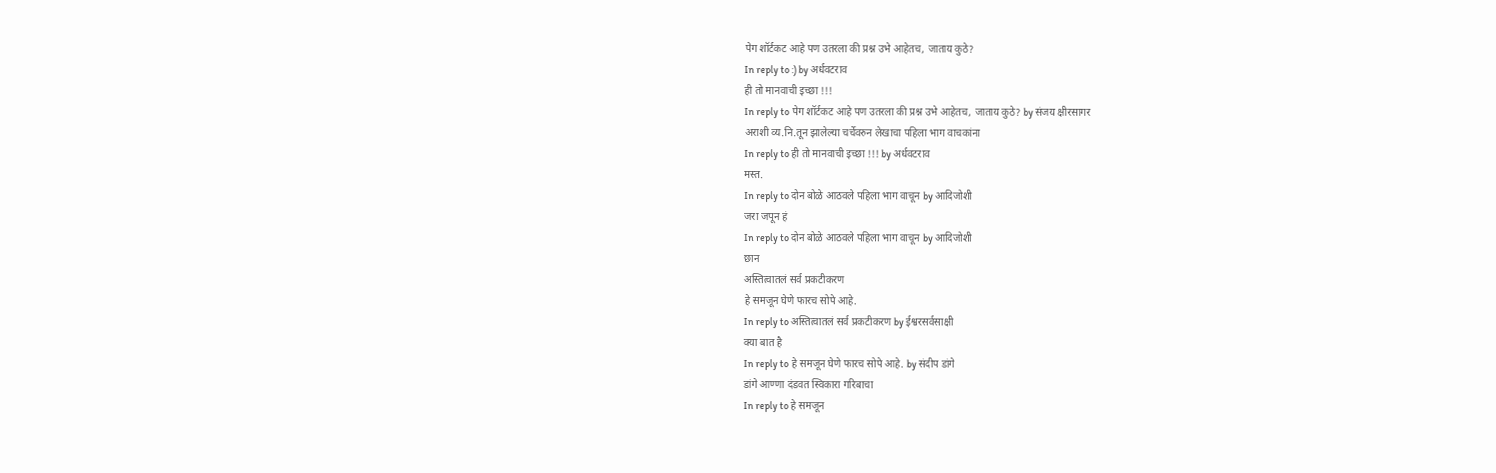पेग शॉर्टकट आहे पण उतरला की प्रश्न उभे आहेतच, जाताय कुठे?
In reply to :) by अर्धवटराव
ही तो मानवाची इच्छा !!!
In reply to पेग शॉर्टकट आहे पण उतरला की प्रश्न उभे आहेतच, जाताय कुठे? by संजय क्षीरसागर
अराशी व्य.नि.तून झालेल्या चर्चेवरुन लेखाचा पहिला भाग वाचकांना
In reply to ही तो मानवाची इच्छा !!! by अर्धवटराव
मस्त.
In reply to दोन बोळे आठवले पहिला भाग वाचून by आदिजोशी
जरा जपून हं
In reply to दोन बोळे आठवले पहिला भाग वाचून by आदिजोशी
छान
अस्तित्वातलं सर्व प्रकटीकरण
हे समजून घेणे फारच सोपे आहे.
In reply to अस्तित्वातलं सर्व प्रकटीकरण by ईश्वरसर्वसाक्षी
क्या बात है
In reply to हे समजून घेणे फारच सोपे आहे. by संदीप डांगे
डांगे आण्णा दंडवत स्विकारा गरिबाचा
In reply to हे समजून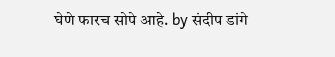घेणे फारच सोपे आहे. by संदीप डांगे